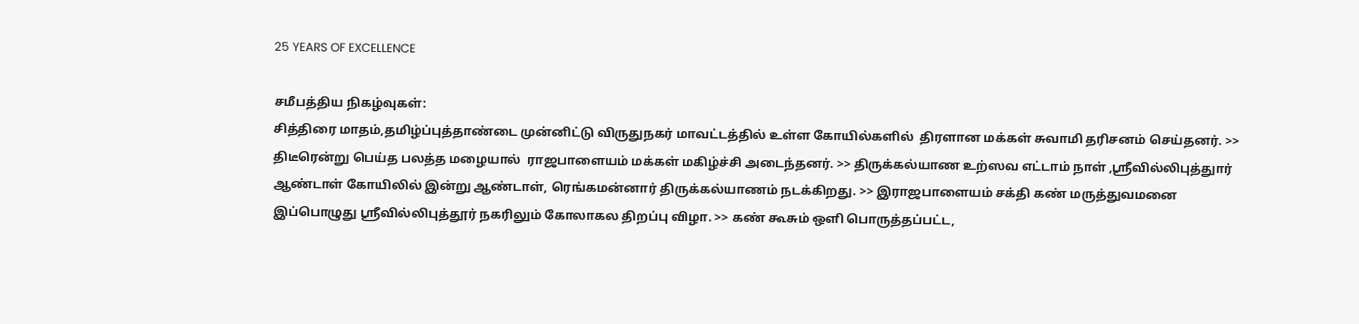25 YEARS OF EXCELLENCE

சமீபத்திய நிகழ்வுகள்:
சித்திரை மாதம்,தமிழ்ப்புத்தாண்டை முன்னிட்டு விருதுநகர் மாவட்டத்தில் உள்ள கோயில்களில்  திரளான மக்கள் சுவாமி தரிசனம் செய்தனர். >> திடீரென்று பெய்த பலத்த மழையால்  ராஜபாளையம் மக்கள் மகிழ்ச்சி அடைந்தனர். >> திருக்கல்யாண உற்ஸவ எட்டாம் நாள் ,ஸ்ரீவில்லிபுத்துார் ஆண்டாள் கோயிலில் இன்று ஆண்டாள், ரெங்கமன்னார் திருக்கல்யாணம் நடக்கிறது. >> இராஜபாளையம் சக்தி கண் மருத்துவமனை இப்பொழுது ஸ்ரீவில்லிபுத்தூர் நகரிலும் கோலாகல திறப்பு விழா. >> கண் கூசும் ஒளி பொருத்தப்பட்ட,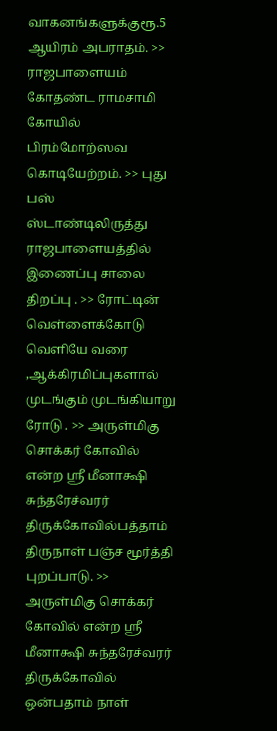வாகனங்களுக்குரூ.5 ஆயிரம் அபராதம். >> ராஜபாளையம் கோதண்ட ராமசாமி கோயில்  பிரம்மோற்ஸவ கொடியேற்றம். >> புது பஸ் ஸ்டாண்டிலிருத்து  ராஜபாளையத்தில் இணைப்பு சாலை திறப்பு . >> ரோட்டின் வெள்ளைக்கோடு வெளியே வரை ,ஆக்கிரமிப்புகளால் முடங்கும் முடங்கியாறு ரோடு . >> அருள்மிகு சொக்கர் கோவில் என்ற ஸ்ரீ மீனாக்ஷி சுந்தரேச்வரர் திருக்கோவில்பத்தாம் திருநாள் பஞ்ச மூர்த்தி புறப்பாடு. >> அருள்மிகு சொக்கர் கோவில் என்ற ஸ்ரீ மீனாக்ஷி சுந்தரேச்வரர் திருக்கோவில் ஒன்பதாம் நாள்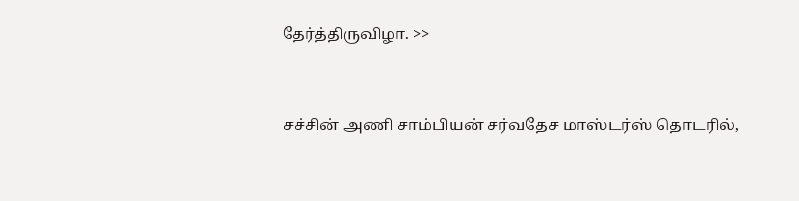தேர்த்திருவிழா. >>


சச்சின் அணி சாம்பியன் சர்வதேச மாஸ்டர்ஸ் தொடரில்,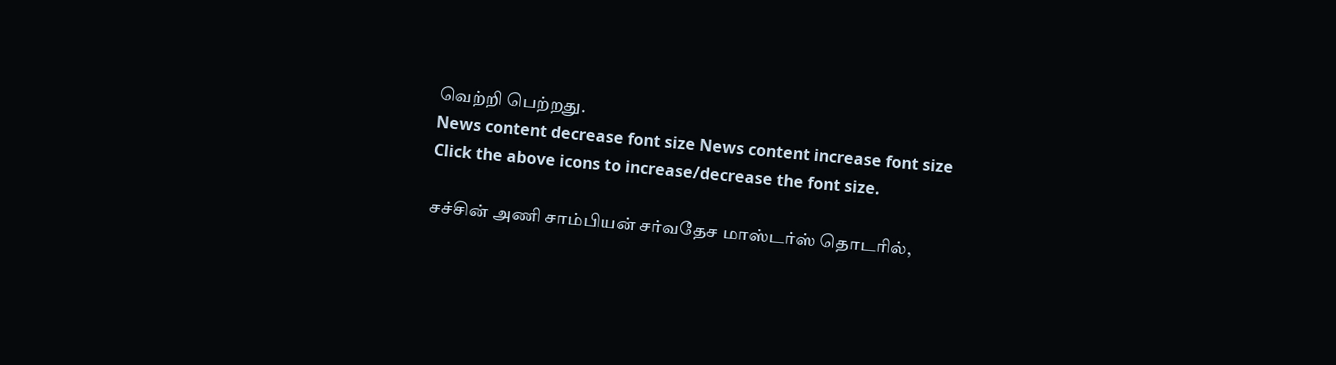வெற்றி பெற்றது.
News content decrease font size News content increase font size
Click the above icons to increase/decrease the font size.

சச்சின் அணி சாம்பியன் சர்வதேச மாஸ்டர்ஸ் தொடரில்,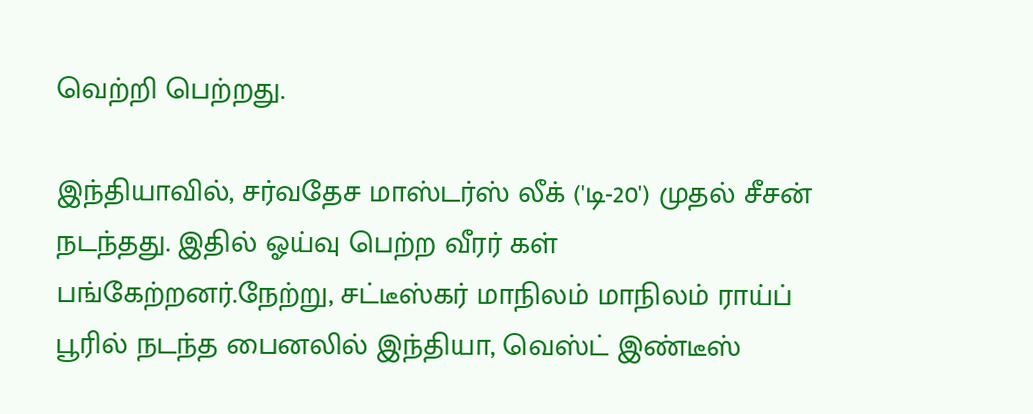வெற்றி பெற்றது.

இந்தியாவில், சர்வதேச மாஸ்டர்ஸ் லீக் ('டி-20') முதல் சீசன் நடந்தது. இதில் ஓய்வு பெற்ற வீரர் கள் பங்கேற்றனர்.நேற்று, சட்டீஸ்கர் மாநிலம் மாநிலம் ராய்ப் பூரில் நடந்த பைனலில் இந்தியா, வெஸ்ட் இண்டீஸ்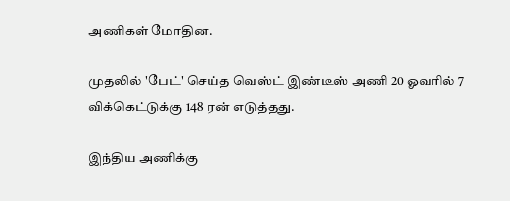அணிகள் மோதின.

முதலில் 'பேட்' செய்த வெஸ்ட் இண்டீஸ் அணி 20 ஓவரில் 7 விக்கெட்டுக்கு 148 ரன் எடுத்தது.

இந்திய அணிக்கு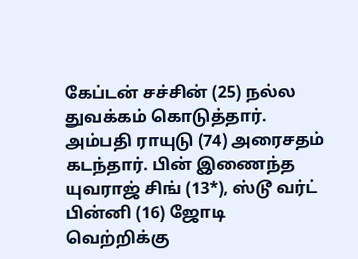கேப்டன் சச்சின் (25) நல்ல துவக்கம் கொடுத்தார். அம்பதி ராயுடு (74) அரைசதம் கடந்தார். பின் இணைந்த யுவராஜ் சிங் (13*), ஸ்டூ வர்ட் பின்னி (16) ஜோடி வெற்றிக்கு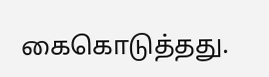கைகொடுத்தது.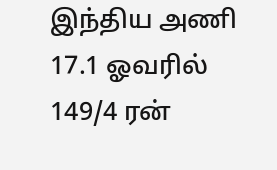இந்திய அணி 17.1 ஓவரில் 149/4 ரன்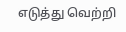எடுத்து வெற்றி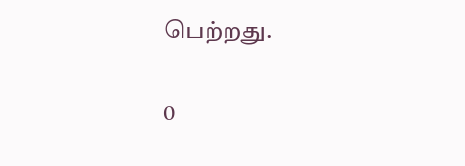பெற்றது.

0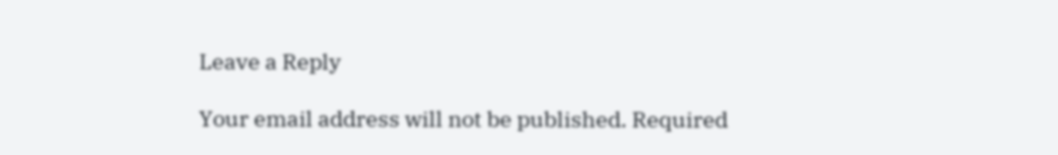Leave a Reply

Your email address will not be published. Required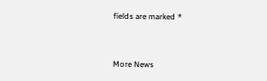fields are marked *


More News